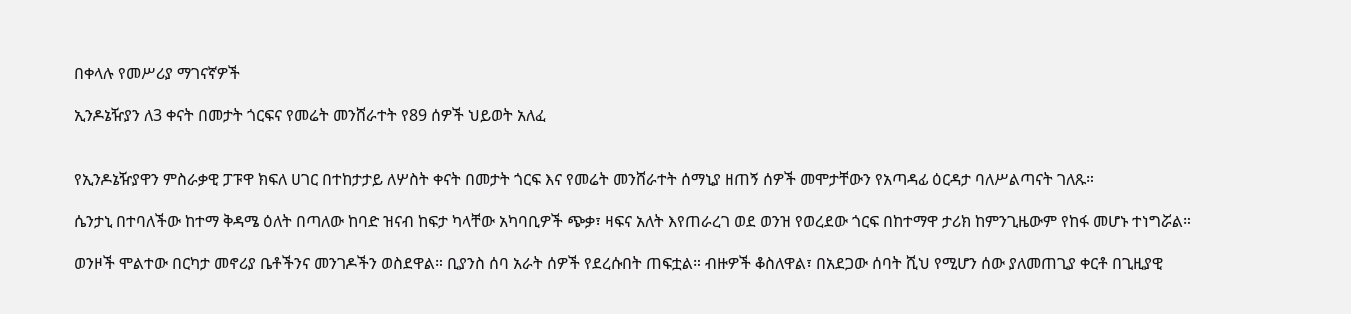በቀላሉ የመሥሪያ ማገናኛዎች

ኢንዶኔዥያን ለ3 ቀናት በመታት ጎርፍና የመሬት መንሸራተት የ89 ሰዎች ህይወት አለፈ


የኢንዶኔዥያዋን ምስራቃዊ ፓፑዋ ክፍለ ሀገር በተከታታይ ለሦስት ቀናት በመታት ጎርፍ እና የመሬት መንሸራተት ሰማኒያ ዘጠኝ ሰዎች መሞታቸውን የአጣዳፊ ዕርዳታ ባለሥልጣናት ገለጹ።

ሴንታኒ በተባለችው ከተማ ቅዳሜ ዕለት በጣለው ከባድ ዝናብ ከፍታ ካላቸው አካባቢዎች ጭቃ፣ ዛፍና አለት እየጠራረገ ወደ ወንዝ የወረደው ጎርፍ በከተማዋ ታሪክ ከምንጊዜውም የከፋ መሆኑ ተነግሯል።

ወንዞች ሞልተው በርካታ መኖሪያ ቤቶችንና መንገዶችን ወስደዋል። ቢያንስ ሰባ አራት ሰዎች የደረሱበት ጠፍቷል። ብዙዎች ቆስለዋል፣ በአደጋው ሰባት ሺህ የሚሆን ሰው ያለመጠጊያ ቀርቶ በጊዚያዊ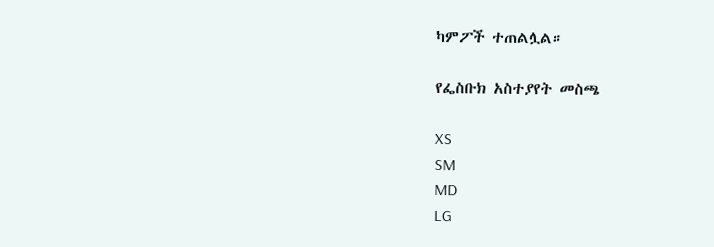ካምፖች ተጠልሏል።

የፌስቡክ አስተያየት መስጫ

XS
SM
MD
LG